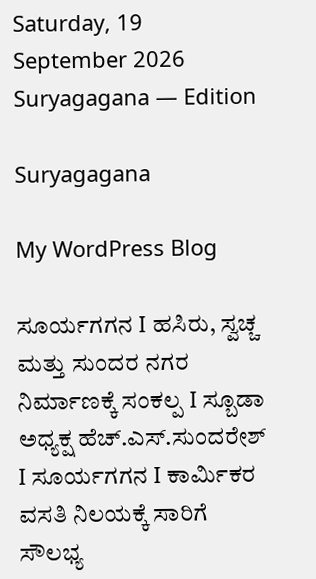Saturday, 19 September 2026 Suryagagana — Edition

Suryagagana

My WordPress Blog

ಸೂರ್ಯಗಗನ I ಹಸಿರು, ಸ್ವಚ್ಚ ಮತ್ತು ಸುಂದರ ನಗರ ನಿರ್ಮಾಣಕ್ಕೆ ಸಂಕಲ್ಪ I ಸ್ಬೂಡಾ ಅಧ್ಯಕ್ಷ ಹೆಚ್.ಎಸ್.ಸುಂದರೇಶ್ I ಸೂರ್ಯಗಗನ I ಕಾರ್ಮಿಕರ ವಸತಿ ನಿಲಯಕ್ಕೆ ಸಾರಿಗೆ ಸೌಲಭ್ಯ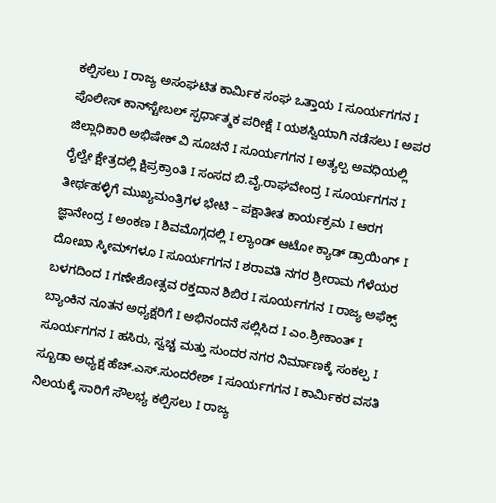ಕಲ್ಪಿಸಲು I ರಾಜ್ಯ ಅಸಂಘಟಿತ ಕಾರ್ಮಿಕ ಸಂಘ ಒತ್ತಾಯ I ಸೂರ್ಯಗಗನ I ಪೊಲೀಸ್ ಕಾನ್‌ಸ್ಟೇಬಲ್ ಸ್ಪರ್ಧಾತ್ಮಕ ಪರೀಕ್ಷೆ I ಯಶಸ್ವಿಯಾಗಿ ನಡೆಸಲು I ಅಪರ ಜಿಲ್ಲಾಧಿಕಾರಿ ಅಭಿಷೇಕ್ ವಿ ಸೂಚನೆ I ಸೂರ್ಯಗಗನ I ಅತ್ಯಲ್ಪ ಅವಧಿಯಲ್ಲಿ ರೈಲ್ವೇ ಕ್ಷೇತ್ರದಲ್ಲಿ ಕ್ಷಿಪ್ರಕ್ರಾಂತಿ I ಸಂಸದ ಬಿ.ವೈ.ರಾಘವೇಂದ್ರ I ಸೂರ್ಯಗಗನ I ತೀರ್ಥಹಳ್ಳಿಗೆ ಮುಖ್ಯಮಂತ್ರಿಗಳ ಭೇಟಿ – ಪಕ್ಷಾತೀತ ಕಾರ್ಯಕ್ರಮ I ಆರಗ ಜ್ಞಾನೇಂದ್ರ I ಅಂಕಣ I ಶಿವಮೊಗ್ಗದಲ್ಲಿ I ಲ್ಯಾಂಡ್ ಆಟೋ ಕ್ಯಾಡ್ ಡ್ರಾಯಿಂಗ್ I ದೋಖಾ ಸ್ಕೀಮ್‌ಗಳೂ I ಸೂರ್ಯಗಗನ I ಶರಾವತಿ ನಗರ ಶ್ರೀರಾಮ ಗೆಳೆಯರ ಬಳಗದಿಂದ I ಗಣೇಶೋತ್ಸವ ರಕ್ತದಾನ ಶಿಬಿರ I ಸೂರ್ಯಗಗನ I ರಾಜ್ಯ ಅಫೆಕ್ಸ್ ಬ್ಯಾಂಕಿನ ನೂತನ ಅಧ್ಯಕ್ಷರಿಗೆ I ಅಭಿನಂದನೆ ಸಲ್ಲಿಸಿದ I ಎಂ.ಶ್ರೀಕಾಂತ್ I ಸೂರ್ಯಗಗನ I ಹಸಿರು, ಸ್ವಚ್ಚ ಮತ್ತು ಸುಂದರ ನಗರ ನಿರ್ಮಾಣಕ್ಕೆ ಸಂಕಲ್ಪ I ಸ್ಬೂಡಾ ಅಧ್ಯಕ್ಷ ಹೆಚ್.ಎಸ್.ಸುಂದರೇಶ್ I ಸೂರ್ಯಗಗನ I ಕಾರ್ಮಿಕರ ವಸತಿ ನಿಲಯಕ್ಕೆ ಸಾರಿಗೆ ಸೌಲಭ್ಯ ಕಲ್ಪಿಸಲು I ರಾಜ್ಯ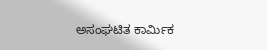ಅಸಂಘಟಿತ ಕಾರ್ಮಿಕ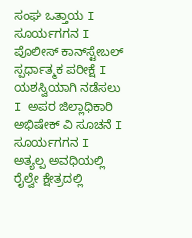ಸಂಘ ಒತ್ತಾಯ I ಸೂರ್ಯಗಗನ I ಪೊಲೀಸ್ ಕಾನ್‌ಸ್ಟೇಬಲ್ ಸ್ಪರ್ಧಾತ್ಮಕ ಪರೀಕ್ಷೆ I ಯಶಸ್ವಿಯಾಗಿ ನಡೆಸಲು I ಅಪರ ಜಿಲ್ಲಾಧಿಕಾರಿ ಅಭಿಷೇಕ್ ವಿ ಸೂಚನೆ I ಸೂರ್ಯಗಗನ I ಅತ್ಯಲ್ಪ ಅವಧಿಯಲ್ಲಿ ರೈಲ್ವೇ ಕ್ಷೇತ್ರದಲ್ಲಿ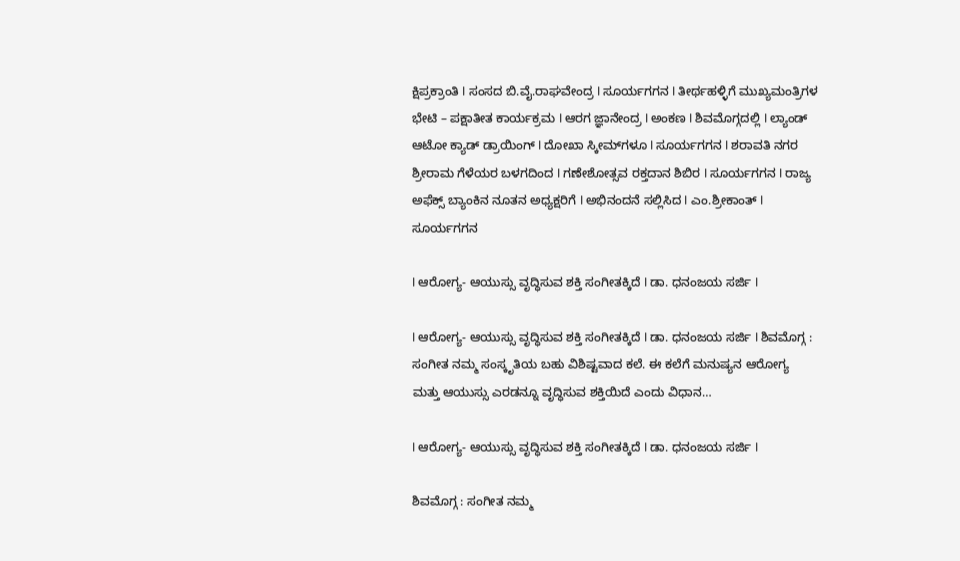ಕ್ಷಿಪ್ರಕ್ರಾಂತಿ I ಸಂಸದ ಬಿ.ವೈ.ರಾಘವೇಂದ್ರ I ಸೂರ್ಯಗಗನ I ತೀರ್ಥಹಳ್ಳಿಗೆ ಮುಖ್ಯಮಂತ್ರಿಗಳ ಭೇಟಿ – ಪಕ್ಷಾತೀತ ಕಾರ್ಯಕ್ರಮ I ಆರಗ ಜ್ಞಾನೇಂದ್ರ I ಅಂಕಣ I ಶಿವಮೊಗ್ಗದಲ್ಲಿ I ಲ್ಯಾಂಡ್ ಆಟೋ ಕ್ಯಾಡ್ ಡ್ರಾಯಿಂಗ್ I ದೋಖಾ ಸ್ಕೀಮ್‌ಗಳೂ I ಸೂರ್ಯಗಗನ I ಶರಾವತಿ ನಗರ ಶ್ರೀರಾಮ ಗೆಳೆಯರ ಬಳಗದಿಂದ I ಗಣೇಶೋತ್ಸವ ರಕ್ತದಾನ ಶಿಬಿರ I ಸೂರ್ಯಗಗನ I ರಾಜ್ಯ ಅಫೆಕ್ಸ್ ಬ್ಯಾಂಕಿನ ನೂತನ ಅಧ್ಯಕ್ಷರಿಗೆ I ಅಭಿನಂದನೆ ಸಲ್ಲಿಸಿದ I ಎಂ.ಶ್ರೀಕಾಂತ್ I
ಸೂರ್ಯಗಗನ

I ಆರೋಗ್ಯ- ಆಯುಸ್ಸು ವೃದ್ಧಿಸುವ ಶಕ್ತಿ ಸಂಗೀತಕ್ಕಿದೆ I ಡಾ. ಧನಂಜಯ ಸರ್ಜಿ I

I ಆರೋಗ್ಯ- ಆಯುಸ್ಸು ವೃದ್ಧಿಸುವ ಶಕ್ತಿ ಸಂಗೀತಕ್ಕಿದೆ I ಡಾ. ಧನಂಜಯ ಸರ್ಜಿ I ಶಿವಮೊಗ್ಗ : ಸಂಗೀತ ನಮ್ಮ ಸಂಸ್ಕೃತಿಯ ಬಹು ವಿಶಿಷ್ಟವಾದ ಕಲೆ. ಈ ಕಲೆಗೆ ಮನುಷ್ಯನ ಆರೋಗ್ಯ ಮತ್ತು ಆಯುಸ್ಸು ಎರಡನ್ನೂ ವೃದ್ಧಿಸುವ ಶಕ್ತಿಯಿದೆ ಎಂದು ವಿಧಾನ…

I ಆರೋಗ್ಯ- ಆಯುಸ್ಸು ವೃದ್ಧಿಸುವ ಶಕ್ತಿ ಸಂಗೀತಕ್ಕಿದೆ I ಡಾ. ಧನಂಜಯ ಸರ್ಜಿ I

ಶಿವಮೊಗ್ಗ : ಸಂಗೀತ ನಮ್ಮ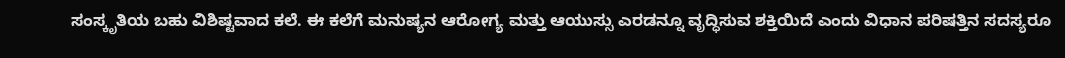ಸಂಸ್ಕೃತಿಯ ಬಹು ವಿಶಿಷ್ಟವಾದ ಕಲೆ. ಈ ಕಲೆಗೆ ಮನುಷ್ಯನ ಆರೋಗ್ಯ ಮತ್ತು ಆಯುಸ್ಸು ಎರಡನ್ನೂ ವೃದ್ಧಿಸುವ ಶಕ್ತಿಯಿದೆ ಎಂದು ವಿಧಾನ ಪರಿಷತ್ತಿನ ಸದಸ್ಯರೂ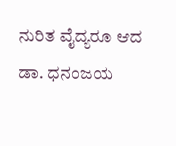ನುರಿತ ವೈದ್ಯರೂ ಆದ ಡಾ. ಧನಂಜಯ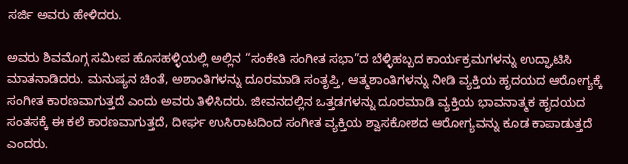ಸರ್ಜಿ ಅವರು ಹೇಳಿದರು.

ಅವರು ಶಿವಮೊಗ್ಗ ಸಮೀಪ ಹೊಸಹಳ್ಳಿಯಲ್ಲಿ ಅಲ್ಲಿನ “ಸಂಕೇತಿ ಸಂಗೀತ ಸಭಾ”ದ ಬೆಳ್ಳಿಹಬ್ಬದ ಕಾರ್ಯಕ್ರಮಗಳನ್ನು ಉದ್ಘಾಟಿಸಿ ಮಾತನಾಡಿದರು. ಮನುಷ್ಯನ ಚಿಂತೆ, ಅಶಾಂತಿಗಳನ್ನು ದೂರಮಾಡಿ ಸಂತೃಪ್ತಿ, ಆತ್ಮಶಾಂತಿಗಳನ್ನು ನೀಡಿ ವ್ಯಕ್ತಿಯ ಹೃದಯದ ಆರೋಗ್ಯಕ್ಕೆ ಸಂಗೀತ ಕಾರಣವಾಗುತ್ತದೆ ಎಂದು ಅವರು ತಿಳಿಸಿದರು. ಜೀವನದಲ್ಲಿನ ಒತ್ತಡಗಳನ್ನು ದೂರಮಾಡಿ ವ್ಯಕ್ತಿಯ ಭಾವನಾತ್ಮಕ ಹೃದಯದ ಸಂತಸಕ್ಕೆ ಈ ಕಲೆ ಕಾರಣವಾಗುತ್ತದೆ, ದೀರ್ಘ ಉಸಿರಾಟದಿಂದ ಸಂಗೀತ ವ್ಯಕ್ತಿಯ ಶ್ವಾಸಕೋಶದ ಆರೋಗ್ಯವನ್ನು ಕೂಡ ಕಾಪಾಡುತ್ತದೆ ಎಂದರು.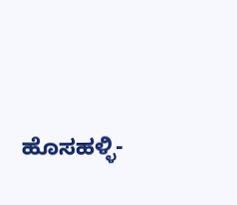ಹೊಸಹಳ್ಳಿ-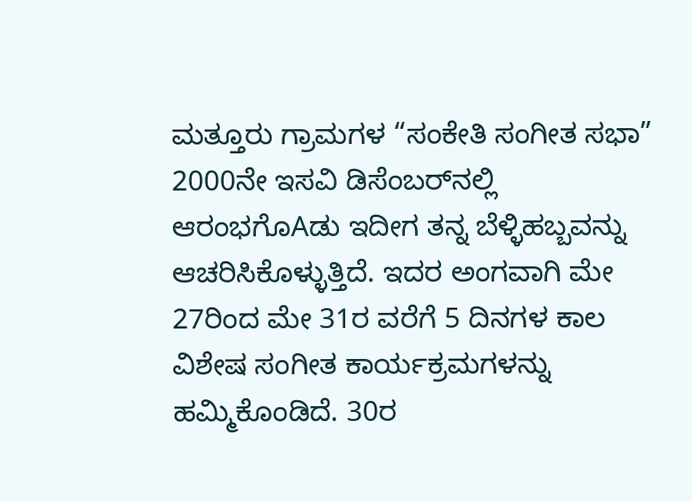ಮತ್ತೂರು ಗ್ರಾಮಗಳ “ಸಂಕೇತಿ ಸಂಗೀತ ಸಭಾ” 2000ನೇ ಇಸವಿ ಡಿಸೆಂಬರ್‌ನಲ್ಲಿ ಆರಂಭಗೊAಡು ಇದೀಗ ತನ್ನ ಬೆಳ್ಳಿಹಬ್ಬವನ್ನು ಆಚರಿಸಿಕೊಳ್ಳುತ್ತಿದೆ. ಇದರ ಅಂಗವಾಗಿ ಮೇ 27ರಿಂದ ಮೇ 31ರ ವರೆಗೆ 5 ದಿನಗಳ ಕಾಲ ವಿಶೇಷ ಸಂಗೀತ ಕಾರ್ಯಕ್ರಮಗಳನ್ನು ಹಮ್ಮಿಕೊಂಡಿದೆ. 30ರ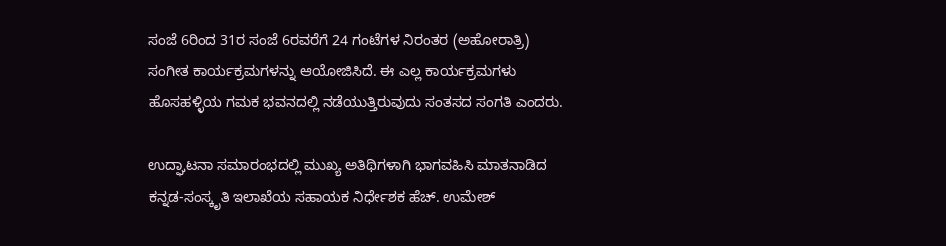ಸಂಜೆ 6ರಿಂದ 31ರ ಸಂಜೆ 6ರವರೆಗೆ 24 ಗಂಟೆಗಳ ನಿರಂತರ (ಅಹೋರಾತ್ರಿ) ಸಂಗೀತ ಕಾರ್ಯಕ್ರಮಗಳನ್ನು ಆಯೋಜಿಸಿದೆ. ಈ ಎಲ್ಲ ಕಾರ್ಯಕ್ರಮಗಳು ಹೊಸಹಳ್ಳಿಯ ಗಮಕ ಭವನದಲ್ಲಿ ನಡೆಯುತ್ತಿರುವುದು ಸಂತಸದ ಸಂಗತಿ ಎಂದರು.

ಉದ್ಘಾಟನಾ ಸಮಾರಂಭದಲ್ಲಿ ಮುಖ್ಯ ಅತಿಥಿಗಳಾಗಿ ಭಾಗವಹಿಸಿ ಮಾತನಾಡಿದ ಕನ್ನಡ-ಸಂಸ್ಕೃತಿ ಇಲಾಖೆಯ ಸಹಾಯಕ ನಿರ್ಧೇಶಕ ಹೆಚ್. ಉಮೇಶ್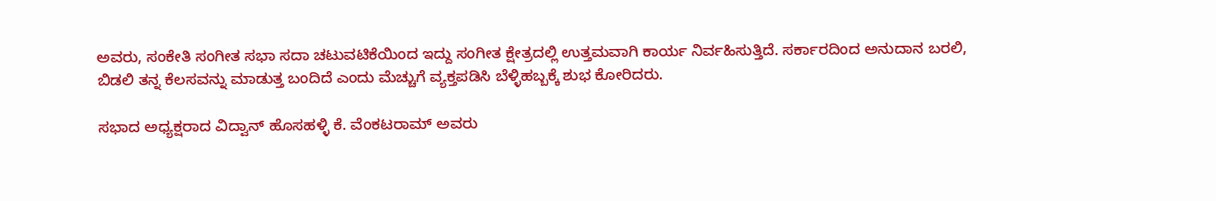ಅವರು, ಸಂಕೇತಿ ಸಂಗೀತ ಸಭಾ ಸದಾ ಚಟುವಟಿಕೆಯಿಂದ ಇದ್ದು ಸಂಗೀತ ಕ್ಷೇತ್ರದಲ್ಲಿ ಉತ್ತಮವಾಗಿ ಕಾರ್ಯ ನಿರ್ವಹಿಸುತ್ತಿದೆ. ಸರ್ಕಾರದಿಂದ ಅನುದಾನ ಬರಲಿ, ಬಿಡಲಿ ತನ್ನ ಕೆಲಸವನ್ನು ಮಾಡುತ್ತ ಬಂದಿದೆ ಎಂದು ಮೆಚ್ಚುಗೆ ವ್ಯಕ್ತಪಡಿಸಿ ಬೆಳ್ಳಿಹಬ್ಬಕ್ಕೆ ಶುಭ ಕೋರಿದರು.

ಸಭಾದ ಅಧ್ಯಕ್ಷರಾದ ವಿದ್ವಾನ್ ಹೊಸಹಳ್ಳಿ ಕೆ. ವೆಂಕಟರಾಮ್ ಅವರು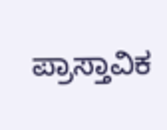ಪ್ರಾಸ್ತಾವಿಕ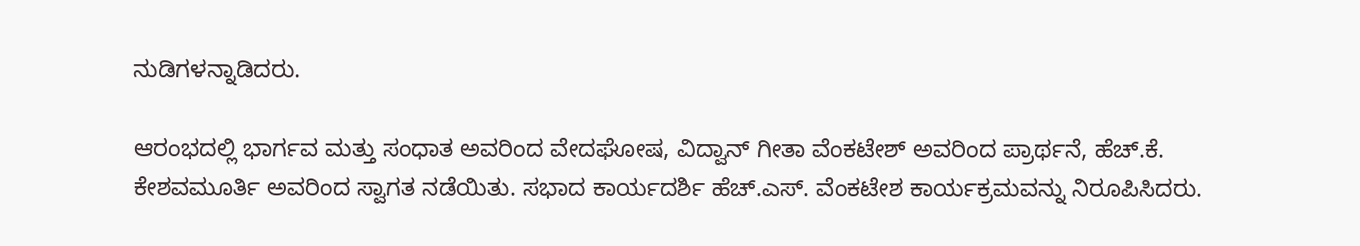ನುಡಿಗಳನ್ನಾಡಿದರು.

ಆರಂಭದಲ್ಲಿ ಭಾರ್ಗವ ಮತ್ತು ಸಂಧಾತ ಅವರಿಂದ ವೇದಘೋಷ, ವಿದ್ವಾನ್ ಗೀತಾ ವೆಂಕಟೇಶ್ ಅವರಿಂದ ಪ್ರಾರ್ಥನೆ, ಹೆಚ್.ಕೆ. ಕೇಶವಮೂರ್ತಿ ಅವರಿಂದ ಸ್ವಾಗತ ನಡೆಯಿತು. ಸಭಾದ ಕಾರ್ಯದರ್ಶಿ ಹೆಚ್.ಎಸ್. ವೆಂಕಟೇಶ ಕಾರ್ಯಕ್ರಮವನ್ನು ನಿರೂಪಿಸಿದರು.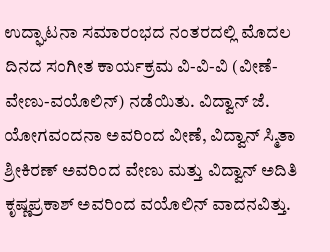ಉದ್ಘಾಟನಾ ಸಮಾರಂಭದ ನಂತರದಲ್ಲಿ ಮೊದಲ ದಿನದ ಸಂಗೀತ ಕಾರ್ಯಕ್ರಮ ವಿ-ವಿ-ವಿ (ವೀಣೆ-ವೇಣು-ವಯೊಲಿನ್) ನಡೆಯಿತು. ವಿದ್ವಾನ್ ಜೆ. ಯೋಗವಂದನಾ ಅವರಿಂದ ವೀಣೆ, ವಿದ್ವಾನ್ ಸ್ಮಿತಾ ಶ್ರೀಕಿರಣ್ ಅವರಿಂದ ವೇಣು ಮತ್ತು ವಿದ್ವಾನ್ ಅದಿತಿ ಕೃಷ್ಣಪ್ರಕಾಶ್ ಅವರಿಂದ ವಯೊಲಿನ್ ವಾದನವಿತ್ತು.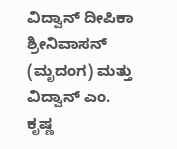ವಿದ್ವಾನ್ ದೀಪಿಕಾ ಶ್ರೀನಿವಾಸನ್ (ಮೃದಂಗ) ಮತ್ತು ವಿದ್ವಾನ್ ಎಂ. ಕೃಷ್ಣ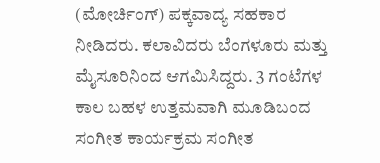(ಮೋರ್ಚಿಂಗ್) ಪಕ್ಕವಾದ್ಯ ಸಹಕಾರ ನೀಡಿದರು. ಕಲಾವಿದರು ಬೆಂಗಳೂರು ಮತ್ತು ಮೈಸೂರಿನಿಂದ ಆಗಮಿಸಿದ್ದರು. 3 ಗಂಟೆಗಳ ಕಾಲ ಬಹಳ ಉತ್ತಮವಾಗಿ ಮೂಡಿಬಂದ ಸಂಗೀತ ಕಾರ್ಯಕ್ರಮ ಸಂಗೀತ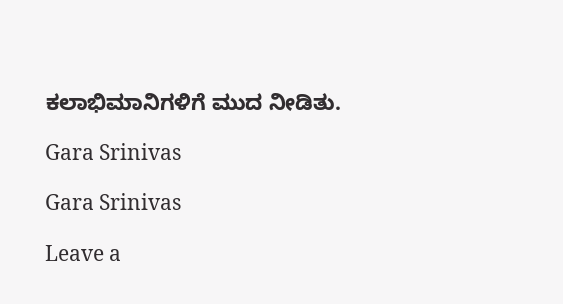ಕಲಾಭಿಮಾನಿಗಳಿಗೆ ಮುದ ನೀಡಿತು.

Gara Srinivas

Gara Srinivas

Leave a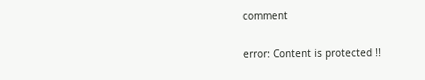comment

error: Content is protected !!